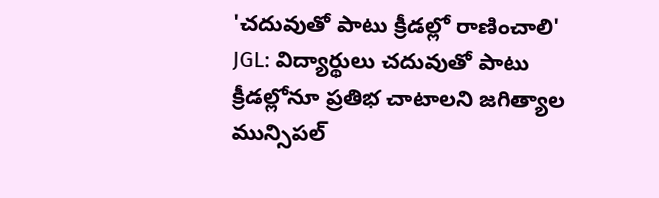'చదువుతో పాటు క్రీడల్లో రాణించాలి'
JGL: విద్యార్థులు చదువుతో పాటు క్రీడల్లోనూ ప్రతిభ చాటాలని జగిత్యాల మున్సిపల్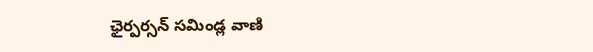ఛైర్పర్సన్ సమిండ్ల వాణి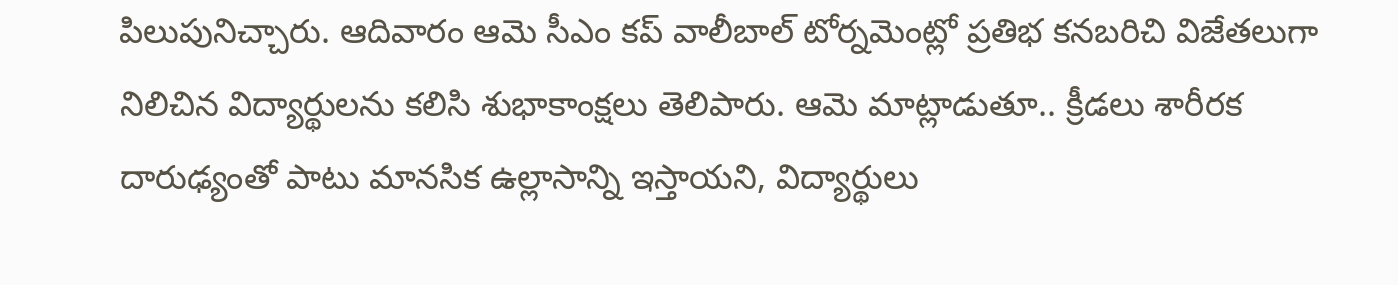పిలుపునిచ్చారు. ఆదివారం ఆమె సీఎం కప్ వాలీబాల్ టోర్నమెంట్లో ప్రతిభ కనబరిచి విజేతలుగా నిలిచిన విద్యార్థులను కలిసి శుభాకాంక్షలు తెలిపారు. ఆమె మాట్లాడుతూ.. క్రీడలు శారీరక దారుఢ్యంతో పాటు మానసిక ఉల్లాసాన్ని ఇస్తాయని, విద్యార్థులు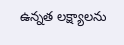ఉన్నత లక్ష్యాలను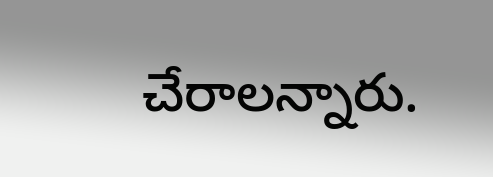చేరాలన్నారు.